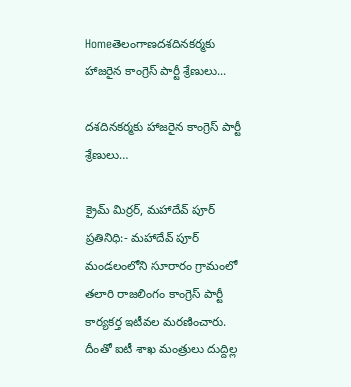Homeతెలంగాణదశదినకర్మకు హాజరైన కాంగ్రెస్ పార్టీ శ్రేణులు...

దశదినకర్మకు హాజరైన కాంగ్రెస్ పార్టీ శ్రేణులు…

క్రైమ్ మిర్రర్, మహాదేవ్ పూర్ ప్రతినిధి:- మహాదేవ్ పూర్ మండలంలోని సూరారం గ్రామంలో తలారి రాజలింగం కాంగ్రెస్ పార్టీ కార్యకర్త ఇటీవల మరణించారు. దీంతో ఐటీ శాఖ మంత్రులు దుద్దిల్ల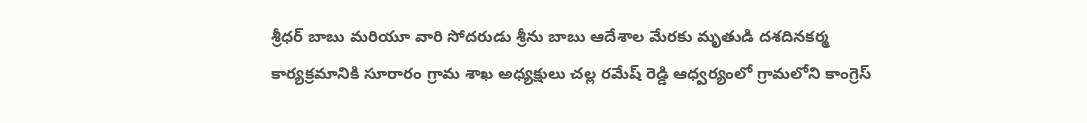శ్రీధర్ బాబు మరియూ వారి సోదరుడు శ్రీను బాబు ఆదేశాల మేరకు మృతుడి దశదినకర్మ కార్యక్రమానికి సూరారం గ్రామ శాఖ అధ్యక్షులు చల్ల రమేష్ రెడ్డి ఆధ్వర్యంలో గ్రామలోని కాంగ్రెస్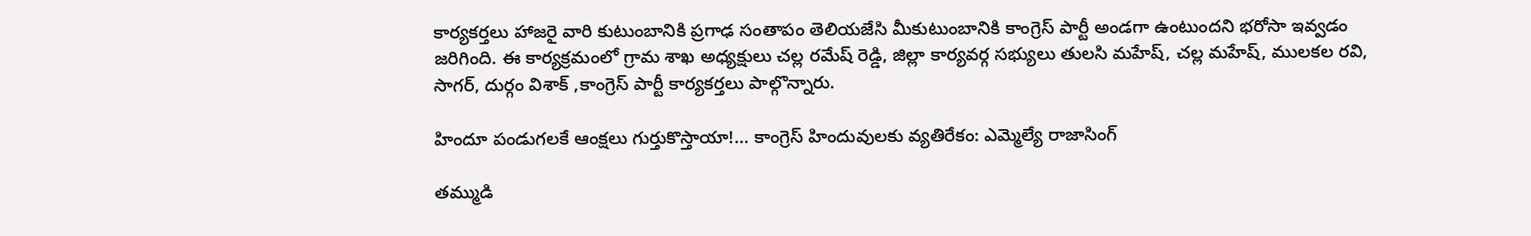కార్యకర్తలు హాజరై వారి కుటుంబానికి ప్రగాఢ సంతాపం తెలియజేసి మీకుటుంబానికి కాంగ్రెస్ పార్టీ అండగా ఉంటుందని భరోసా ఇవ్వడం జరిగింది. ఈ కార్యక్రమంలో గ్రామ శాఖ అధ్యక్షులు చల్ల రమేష్ రెడ్డి, జిల్లా కార్యవర్గ సభ్యులు తులసి మహేష్, చల్ల మహేష్, ములకల రవి, సాగర్, దుర్గం విశాక్ ,కాంగ్రెస్ పార్టీ కార్యకర్తలు పాల్గొన్నారు.

హిందూ పండుగలకే ఆంక్షలు గుర్తుకొస్తాయా!… కాంగ్రెస్ హిందువులకు వ్యతిరేకం: ఎమ్మెల్యే రాజాసింగ్

తమ్ముడి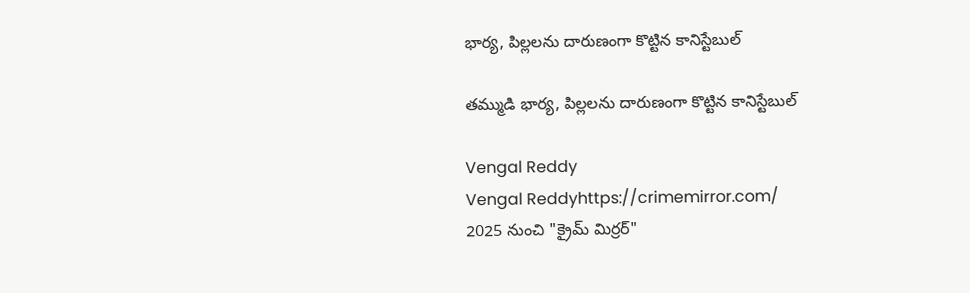భార్య, పిల్లలను దారుణంగా కొట్టిన కానిస్టేబుల్

తమ్ముడి భార్య, పిల్లలను దారుణంగా కొట్టిన కానిస్టేబుల్

Vengal Reddy
Vengal Reddyhttps://crimemirror.com/
2025 నుంచి "క్రైమ్ మిర్రర్"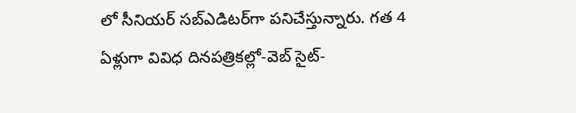లో సీనియర్ సబ్‌ఎడిటర్‌గా పనిచేస్తున్నారు. గత 4 ఏళ్లుగా వివిధ దినపత్రికల్లో-వెబ్ సైట్-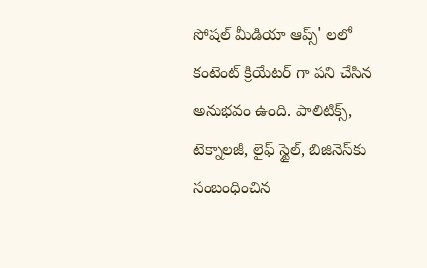సోషల్ మీడియా ఆప్స్' లలో కంటెంట్ క్రియేటర్ గా పని చేసిన అనుభవం ఉంది. పాలిటిక్స్‌, టెక్నాలజీ, లైఫ్‌ స్టైల్‌, బిజినెస్‌కు సంబంధించిన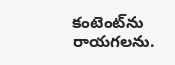కంటెంట్‌ను రాయగలను.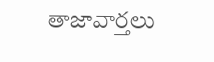తాజావార్తలు